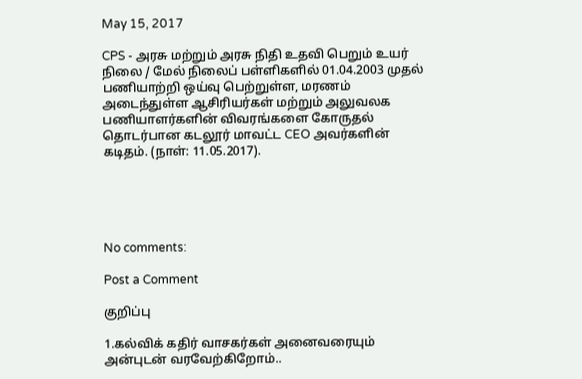May 15, 2017

CPS - அரசு மற்றும் அரசு நிதி உதவி பெறும் உயர் நிலை / மேல் நிலைப் பள்ளிகளில் 01.04.2003 முதல் பணியாற்றி ஒய்வு பெற்றுள்ள, மரணம் அடைந்துள்ள ஆசிரியர்கள் மற்றும் அலுவலக பணியாளர்களின் விவரங்களை கோருதல் தொடர்பான கடலூர் மாவட்ட CEO அவர்களின் கடிதம். (நாள்: 11.05.2017).





No comments:

Post a Comment

குறிப்பு

1.கல்விக் கதிர் வாசகர்கள் அனைவரையும் அன்புடன் வரவேற்கிறோம்..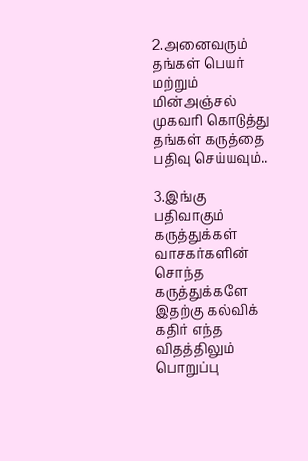2.அனைவரும் தங்கள் பெயர் மற்றும் மின்அஞ்சல் முகவரி கொடுத்து தங்கள் கருத்தை பதிவு செய்யவும்..

3.இங்கு பதிவாகும் கருத்துக்கள் வாசகர்களின் சொந்த கருத்துக்களே இதற்கு கல்விக் கதிர் எந்த விதத்திலும் பொறுப்பு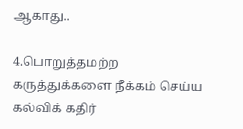ஆகாது..

4.பொறுத்தமற்ற கருத்துக்களை நீக்கம் செய்ய கல்விக் கதிர்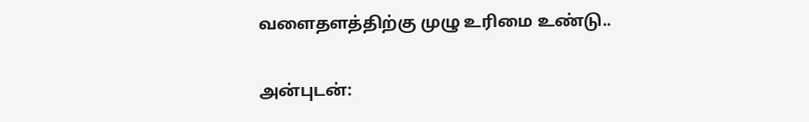வளைதளத்திற்கு முழு உரிமை உண்டு..

அன்புடன்: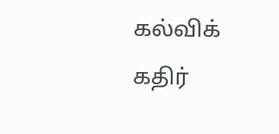கல்விக் கதிர்